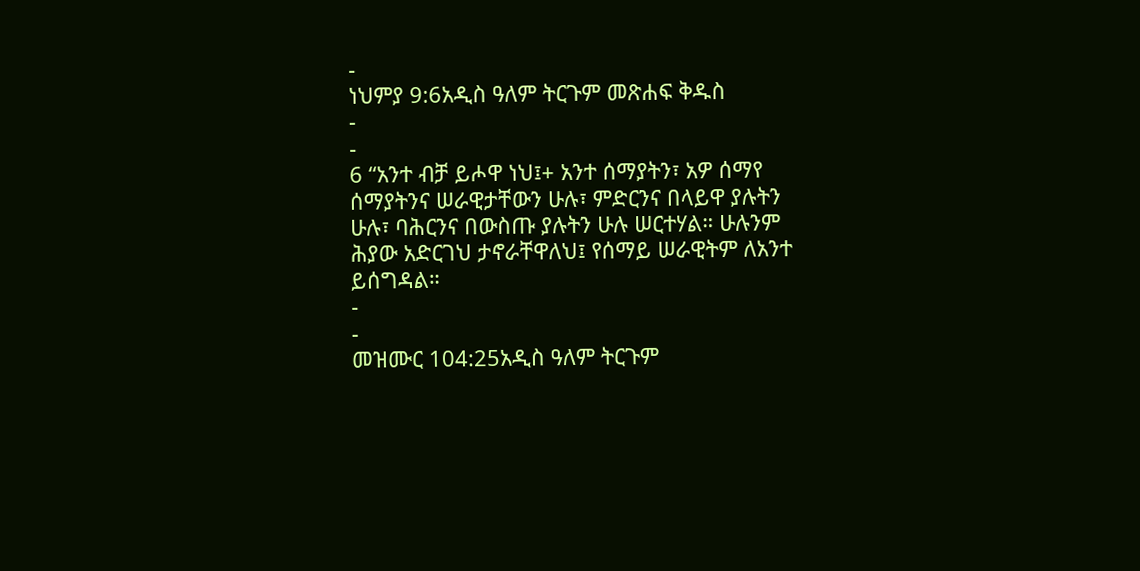-
ነህምያ 9:6አዲስ ዓለም ትርጉም መጽሐፍ ቅዱስ
-
-
6 “አንተ ብቻ ይሖዋ ነህ፤+ አንተ ሰማያትን፣ አዎ ሰማየ ሰማያትንና ሠራዊታቸውን ሁሉ፣ ምድርንና በላይዋ ያሉትን ሁሉ፣ ባሕርንና በውስጡ ያሉትን ሁሉ ሠርተሃል። ሁሉንም ሕያው አድርገህ ታኖራቸዋለህ፤ የሰማይ ሠራዊትም ለአንተ ይሰግዳል።
-
-
መዝሙር 104:25አዲስ ዓለም ትርጉም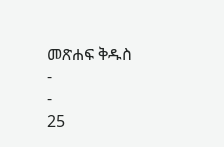መጽሐፍ ቅዱስ
-
-
25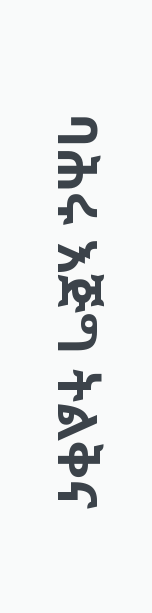ባሕሩ እጅግ ትልቅና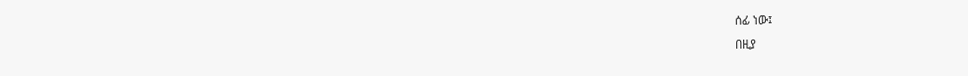ሰፊ ነው፤
በዚያ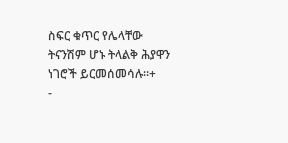ስፍር ቁጥር የሌላቸው ትናንሽም ሆኑ ትላልቅ ሕያዋን ነገሮች ይርመሰመሳሉ።+
-